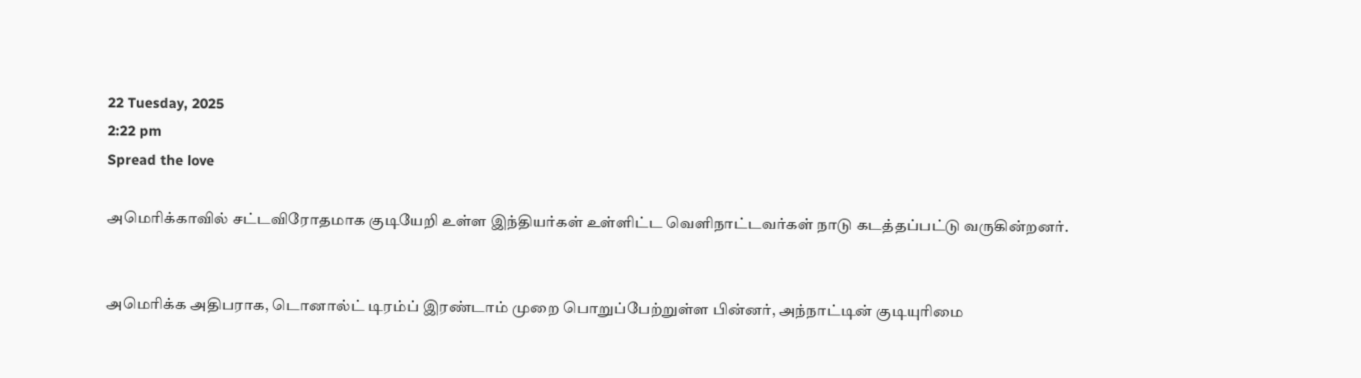22 Tuesday, 2025
2:22 pm
Spread the love

அமெரிக்காவில் சட்டவிரோதமாக குடியேறி உள்ள இந்தியர்கள் உள்ளிட்ட வெளிநாட்டவர்கள் நாடு கடத்தப்பட்டு வருகின்றனர்.


அமெரிக்க அதிபராக, டொனால்ட் டிரம்ப் இரண்டாம் முறை பொறுப்பேற்றுள்ள பின்னர், அந்நாட்டின் குடியுரிமை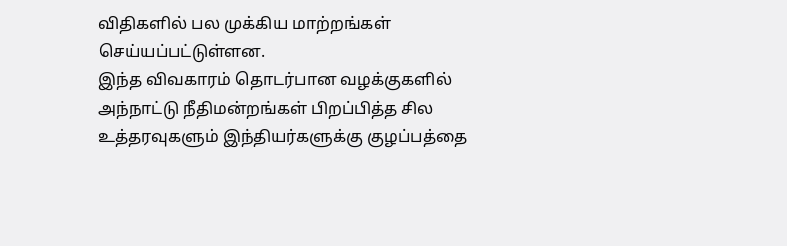விதிகளில் பல முக்கிய மாற்றங்கள் செய்யப்பட்டுள்ளன.
இந்த விவகாரம் தொடர்பான வழக்குகளில் அந்நாட்டு நீதிமன்றங்கள் பிறப்பித்த சில உத்தரவுகளும் இந்தியர்களுக்கு குழப்பத்தை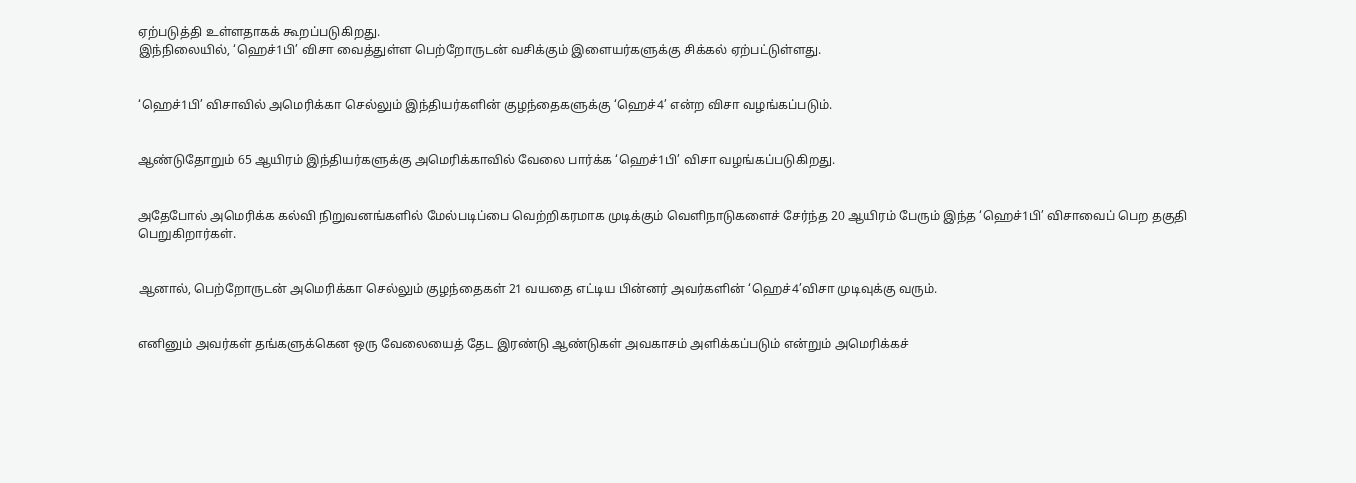ஏற்படுத்தி உள்ளதாகக் கூறப்படுகிறது.
இந்நிலையில், ‘ஹெச்1பி’ விசா வைத்துள்ள பெற்றோருடன் வசிக்கும் இளையர்களுக்கு சிக்கல் ஏற்பட்டுள்ளது.


‘ஹெச்1பி’ விசாவில் அமெரிக்கா செல்லும் இந்தியர்களின் குழந்தைகளுக்கு ‘ஹெச்4’ என்ற விசா வழங்கப்படும்.


ஆண்டுதோறும் 65 ஆயிரம் இந்தியர்களுக்கு அமெரிக்காவில் வேலை பார்க்க ‘ஹெச்1பி’ விசா வழங்கப்படுகிறது.


அதேபோல் அமெரிக்க கல்வி நிறுவனங்களில் மேல்படிப்பை வெற்றிகரமாக முடிக்கும் வெளிநாடுகளைச் சேர்ந்த 20 ஆயிரம் பேரும் இந்த ‘ஹெச்1பி’ விசாவைப் பெற தகுதி பெறுகிறார்கள்.


ஆனால், பெற்றோருடன் அமெரிக்கா செல்லும் குழந்தைகள் 21 வயதை எட்டிய பின்னர் அவர்களின் ‘ஹெச்4’விசா முடிவுக்கு வரும்.


எனினும் அவர்கள் தங்களுக்கென ஒரு வேலையைத் தேட இரண்டு ஆண்டுகள் அவகாசம் அளிக்கப்படும் என்றும் அமெரிக்கச்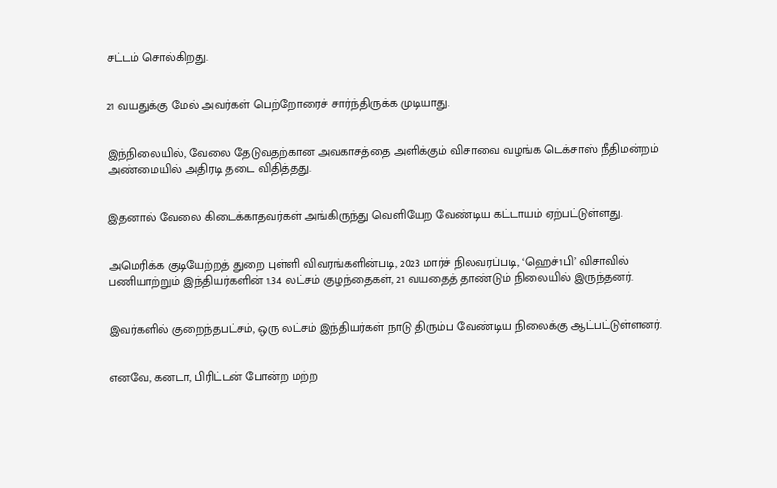சட்டம் சொல்கிறது.


21 வயதுக்கு மேல் அவர்கள் பெற்றோரைச் சார்ந்திருக்க முடியாது.


இந்நிலையில், வேலை தேடுவதற்கான அவகாசத்தை அளிக்கும் விசாவை வழங்க டெக்சாஸ் நீதிமன்றம் அண்மையில் அதிரடி தடை விதித்தது.


இதனால் வேலை கிடைக்காதவர்கள் அங்கிருந்து வெளியேற வேண்டிய கட்டாயம் ஏற்பட்டுள்ளது.


அமெரிக்க குடியேற்றத் துறை புள்ளி விவரங்களின்படி, 2023 மார்ச் நிலவரப்படி, ‘ஹெச்1பி’ விசாவில் பணியாற்றும் இந்தியர்களின் 1.34 லட்சம் குழந்தைகள், 21 வயதைத் தாண்டும் நிலையில் இருந்தனர்.


இவர்களில் குறைந்தபட்சம், ஒரு லட்சம் இந்தியர்கள் நாடு திரும்ப வேண்டிய நிலைக்கு ஆட்பட்டுள்ளனர்.


எனவே, கனடா, பிரிட்டன் போன்ற மற்ற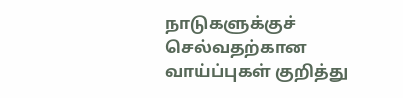நாடுகளுக்குச் செல்வதற்கான வாய்ப்புகள் குறித்து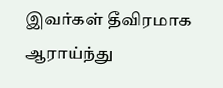இவர்கள் தீவிரமாக ஆராய்ந்து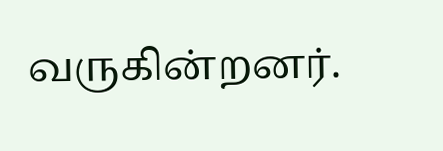வருகின்றனர்.